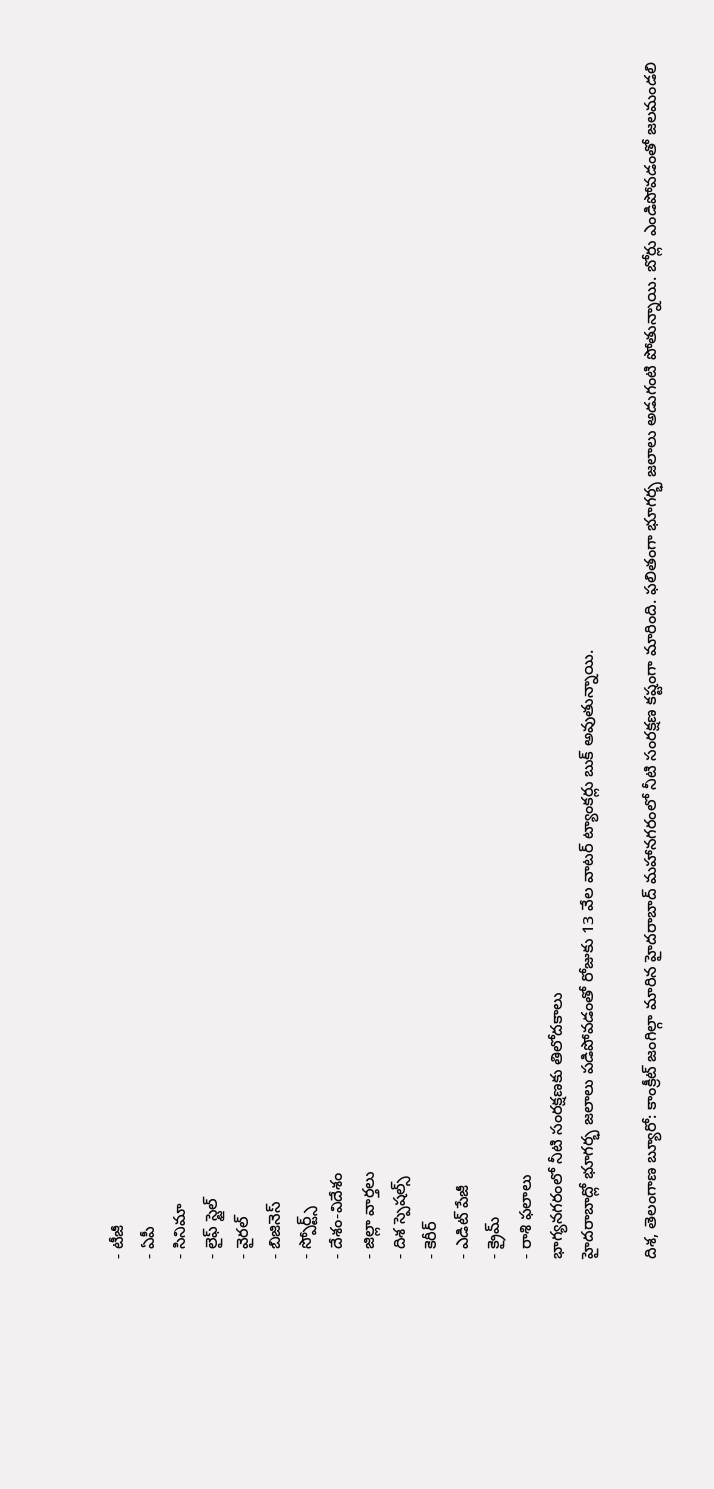- టీజీ
- ఏపీ
- సినిమా
- లైఫ్ స్టైల్
- వైరల్
- బిజినెస్
- స్పోర్ట్స్
- దేశం-విదేశం
- జిల్లా వార్తలు
- దిశ స్పెషల్స్
- కెరీర్
- ఎడిట్ పేజీ
- క్రైమ్
- రాశి ఫలాలు
భాగ్యనగరంలో నీటి సంరక్షణకు తిలోదకాలు
హైదరాబాద్లో భూగర్భ జలాలు పడిపోవడంతో రోజుకు 13 వేల వాటర్ ట్యాంకర్లు బుక్ అవుతున్నాయి.

దిశ, తెలంగాణ బ్యూరో: కాంక్రీట్ జంగిల్గా మారిన హైదరాబాద్ మహానగరంలో నీటి సంరక్షణ కష్టంగా మారింది. ఫలితంగా భూగర్భ జలాలు అడుగంటి పోతున్నాయి. బోర్లు ఎండిపోవడంతో జలమండలి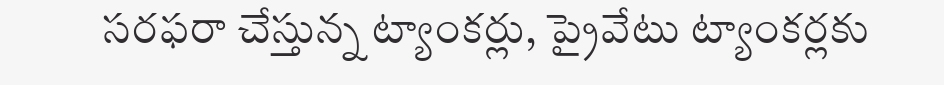సరఫరా చేస్తున్న ట్యాంకర్లు, ప్రైవేటు ట్యాంకర్లకు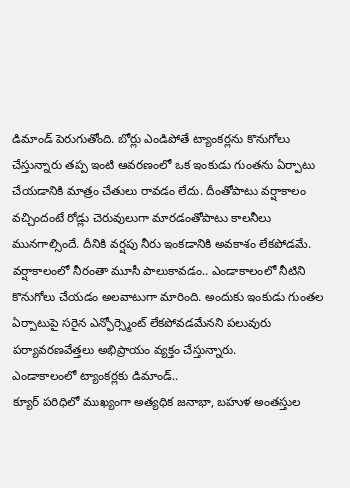డిమాండ్ పెరుగుతోంది. బోర్లు ఎండిపోతే ట్యాంకర్లను కొనుగోలు చేస్తున్నారు తప్ప ఇంటి ఆవరణంలో ఒక ఇంకుడు గుంతను ఏర్పాటు చేయడానికి మాత్రం చేతులు రావడం లేదు. దీంతోపాటు వర్షాకాలం వచ్చిందంటే రోడ్లు చెరువులుగా మారడంతోపాటు కాలనీలు మునగాల్సిందే. దీనికి వర్షపు నీరు ఇంకడానికి అవకాశం లేకపోడమే. వర్షాకాలంలో నీరంతా మూసీ పాలుకావడం.. ఎండాకాలంలో నీటిని కొనుగోలు చేయడం అలవాటుగా మారింది. అందుకు ఇంకుడు గుంతల ఏర్పాటుపై సరైన ఎన్ఫోర్స్మెంట్ లేకపోవడమేనని పలువురు పర్యావరణవేత్తలు అభిప్రాయం వ్యక్తం చేస్తున్నారు.
ఎండాకాలంలో ట్యాంకర్లకు డిమాండ్..
క్యూర్ పరిధిలో ముఖ్యంగా అత్యధిక జనాభా, బహుళ అంతస్తుల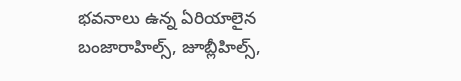భవనాలు ఉన్న ఏరియాలైన బంజారాహిల్స్, జూబ్లీహిల్స్,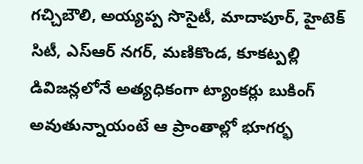గచ్చిబౌలి, అయ్యప్ప సొసైటీ, మాదాపూర్, హైటెక్ సిటీ, ఎస్ఆర్ నగర్, మణికొండ, కూకట్పల్లి డివిజన్లలోనే అత్యధికంగా ట్యాంకర్లు బుకింగ్ అవుతున్నాయంటే ఆ ప్రాంతాల్లో భూగర్భ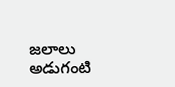జలాలు అడుగంటి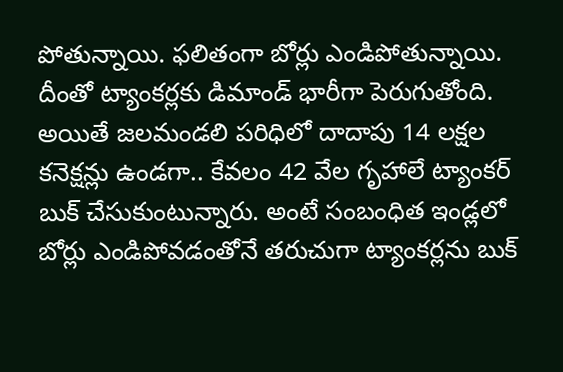పోతున్నాయి. ఫలితంగా బోర్లు ఎండిపోతున్నాయి. దీంతో ట్యాంకర్లకు డిమాండ్ భారీగా పెరుగుతోంది. అయితే జలమండలి పరిధిలో దాదాపు 14 లక్షల కనెక్షన్లు ఉండగా.. కేవలం 42 వేల గృహాలే ట్యాంకర్ బుక్ చేసుకుంటున్నారు. అంటే సంబంధిత ఇండ్లలో బోర్లు ఎండిపోవడంతోనే తరుచుగా ట్యాంకర్లను బుక్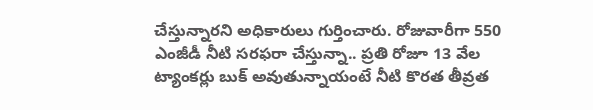చేస్తున్నారని అధికారులు గుర్తించారు. రోజువారీగా 550 ఎంజీడీ నీటి సరఫరా చేస్తున్నా.. ప్రతి రోజూ 13 వేల ట్యాంకర్లు బుక్ అవుతున్నాయంటే నీటి కొరత తీవ్రత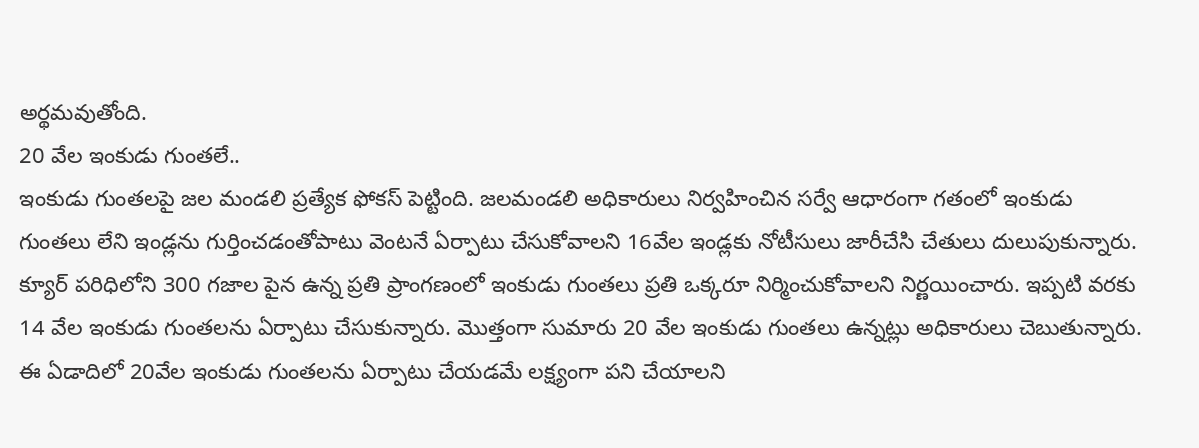అర్థమవుతోంది.
20 వేల ఇంకుడు గుంతలే..
ఇంకుడు గుంతలపై జల మండలి ప్రత్యేక ఫోకస్ పెట్టింది. జలమండలి అధికారులు నిర్వహించిన సర్వే ఆధారంగా గతంలో ఇంకుడు గుంతలు లేని ఇండ్లను గుర్తించడంతోపాటు వెంటనే ఏర్పాటు చేసుకోవాలని 16వేల ఇండ్లకు నోటీసులు జారీచేసి చేతులు దులుపుకున్నారు. క్యూర్ పరిధిలోని 300 గజాల పైన ఉన్న ప్రతి ప్రాంగణంలో ఇంకుడు గుంతలు ప్రతి ఒక్కరూ నిర్మించుకోవాలని నిర్ణయించారు. ఇప్పటి వరకు 14 వేల ఇంకుడు గుంతలను ఏర్పాటు చేసుకున్నారు. మొత్తంగా సుమారు 20 వేల ఇంకుడు గుంతలు ఉన్నట్లు అధికారులు చెబుతున్నారు. ఈ ఏడాదిలో 20వేల ఇంకుడు గుంతలను ఏర్పాటు చేయడమే లక్ష్యంగా పని చేయాలని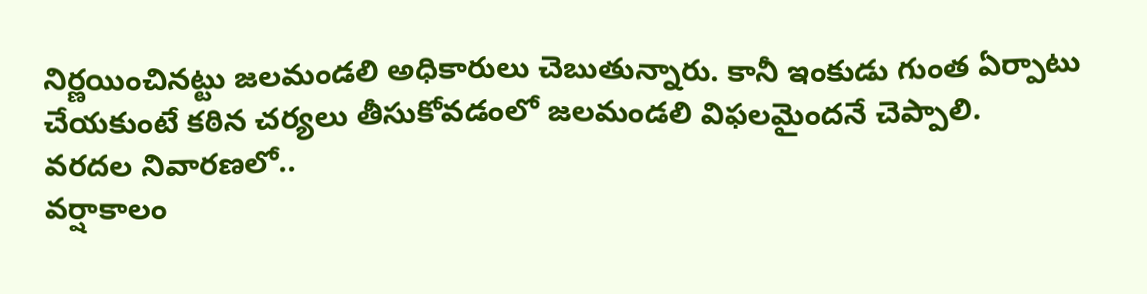నిర్ణయించినట్టు జలమండలి అధికారులు చెబుతున్నారు. కానీ ఇంకుడు గుంత ఏర్పాటు చేయకుంటే కఠిన చర్యలు తీసుకోవడంలో జలమండలి విఫలమైందనే చెప్పాలి.
వరదల నివారణలో..
వర్షాకాలం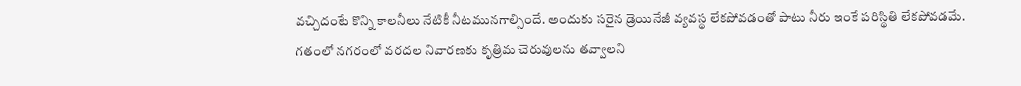వచ్చిదంటే కొన్ని కాలనీలు నేటికీ నీటమునగాల్సిందే. అందుకు సరైన డ్రెయినేజీ వ్యవస్థ లేకపోవడంతో పాటు నీరు ఇంకే పరిస్థితి లేకపోవడమే. గతంలో నగరంలో వరదల నివారణకు కృత్రిమ చెరువులను తవ్వాలని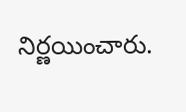నిర్ణయించారు.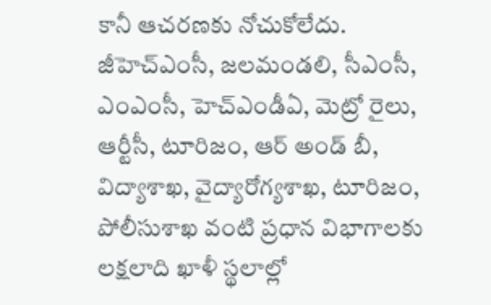కానీ ఆచరణకు నోచుకోలేదు. జీహెచ్ఎంసీ, జలమండలి, సీఎంసీ, ఎంఎంసీ, హెచ్ఎండీఏ, మెట్రో రైలు, ఆర్టీసీ, టూరిజం, ఆర్ అండ్ బీ, విద్యాశాఖ, వైద్యారోగ్యశాఖ, టూరిజం, పోలీసుశాఖ వంటి ప్రధాన విభాగాలకు లక్షలాది ఖాళీ స్థలాల్లో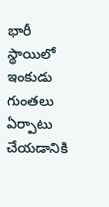భారీ స్థాయిలో ఇంకుడు గుంతలు ఏర్పాటు చేయడానికి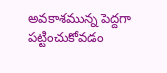అవకాశమున్న పెద్దగా పట్టించుకోవడం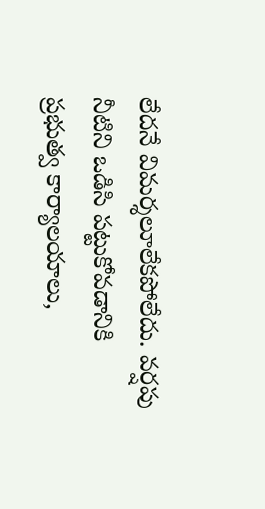లేదనే విమర్శలూలేకపోలేదు. వర్షపు నీటిని ఒడిసి పట్టుకోవడానికి ప్రభుత్వ కార్యాలయాలు,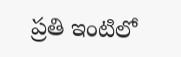ప్రతి ఇంటిలో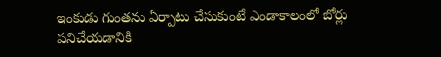ఇంకుడు గుంతను ఏర్పాటు చేసుకుంటే ఎండాకాలంలో బోర్లు పనిచేయడానికి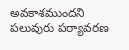అవకాశముందని పలువురు పర్యావరణ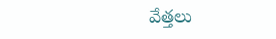వేత్తలు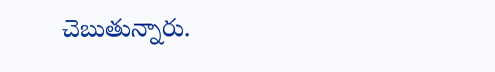చెబుతున్నారు.